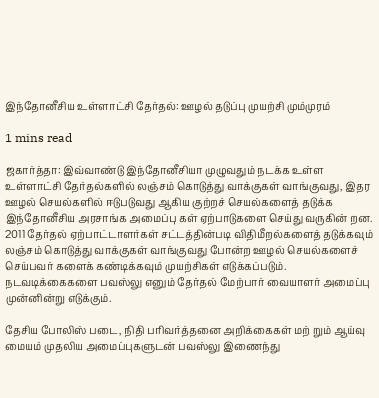இந்தோனீசிய உள்ளாட்சி தேர்தல்: ஊழல் தடுப்பு முயற்சி மும்முரம்

1 mins read

ஜகார்த்தா: இவ்வாண்டு இந்தோனீசியா முழுவதும் நடக்க உள்ள உள்ளாட்சி தேர்தல்களில் லஞ்சம் கொடுத்து வாக்குகள் வாங்குவது, இதர ஊழல் செயல்களில் ஈடுபடுவது ஆகிய குற்றச் செயல்களைத் தடுக்க இந்தோனீசிய அரசாங்க அமைப்பு கள் ஏற்பாடுகளை செய்து வருகின் றன. 2011 தேர்தல் ஏற்பாட்டாளர்கள் சட்டத்தின்படி விதிமீறல்களைத் தடுக்கவும் லஞ்சம் கொடுத்து வாக்குகள் வாங்குவது போன்ற ஊழல் செயல்களைச் செய்பவர் களைக் கண்டிக்கவும் முயற்சிகள் எடுக்கப்படும். நடவடிக்கைகளை பவஸ்லு எனும் தேர்தல் மேற்பார் வையாளர் அமைப்பு முன்னின்று எடுக்கும்.

தேசிய போலிஸ் படை, நிதி பரிவர்த்தனை அறிக்கைகள் மற் றும் ஆய்வு மையம் முதலிய அமைப்புகளுடன் பவஸ்லு இணைந்து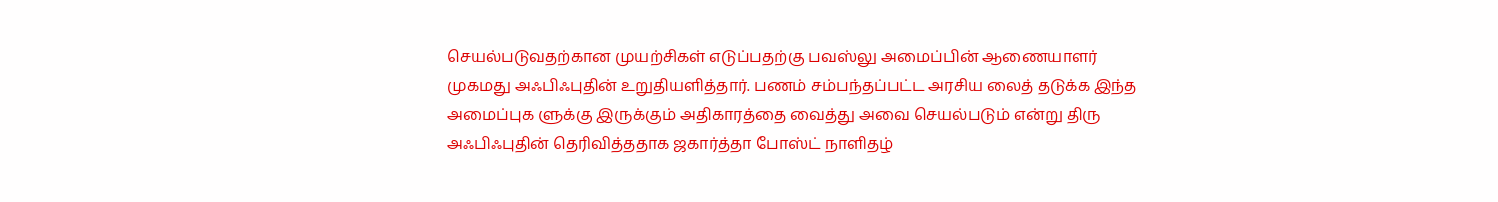செயல்படுவதற்கான முயற்சிகள் எடுப்பதற்கு பவஸ்லு அமைப்பின் ஆணையாளர் முகமது அஃபிஃபுதின் உறுதியளித்தார். பணம் சம்பந்தப்பட்ட அரசிய லைத் தடுக்க இந்த அமைப்புக ளுக்கு இருக்கும் அதிகாரத்தை வைத்து அவை செயல்படும் என்று திரு அஃபிஃபுதின் தெரிவித்ததாக ஜகார்த்தா போஸ்ட் நாளிதழ்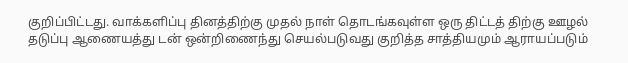குறிப்பிட்டது. வாக்களிப்பு தினத்திற்கு முதல் நாள் தொடங்கவுள்ள ஒரு திட்டத் திற்கு ஊழல் தடுப்பு ஆணையத்து டன் ஒன்றிணைந்து செயல்படுவது குறித்த சாத்தியமும் ஆராயப்படும்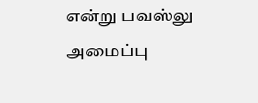என்று பவஸ்லு அமைப்பு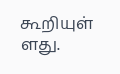கூறியுள் ளது.